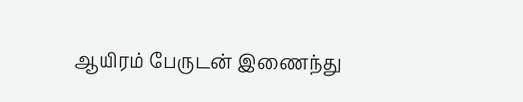ஆயிரம் பேருடன் இணைந்து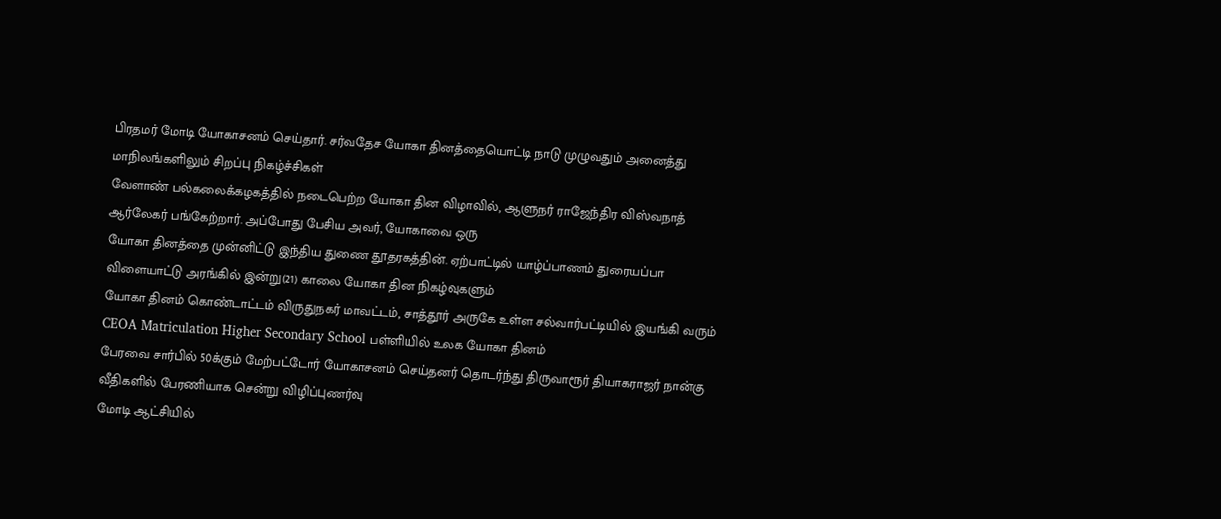பிரதமர் மோடி யோகாசனம் செய்தார். சர்வதேச யோகா தினத்தையொட்டி நாடு முழுவதும் அனைத்து மாநிலங்களிலும் சிறப்பு நிகழ்ச்சிகள்
வேளாண் பல்கலைக்கழகத்தில் நடைபெற்ற யோகா தின விழாவில், ஆளுநர் ராஜேந்திர விஸ்வநாத் ஆர்லேகர் பங்கேற்றார். அப்போது பேசிய அவர், யோகாவை ஒரு
யோகா தினத்தை முன்னிட்டு இந்திய துணை தூதரகத்தின். ஏற்பாட்டில் யாழ்ப்பாணம் துரையப்பா விளையாட்டு அரங்கில் இன்று(21) காலை யோகா தின நிகழ்வுகளும்
யோகா தினம் கொண்டாட்டம் விருதுநகர் மாவட்டம், சாத்தூர் அருகே உள்ள சல்வார்பட்டியில் இயங்கி வரும் CEOA Matriculation Higher Secondary School பள்ளியில் உலக யோகா தினம்
பேரவை சார்பில் 50க்கும் மேற்பட்டோர் யோகாசனம் செய்தனர் தொடர்ந்து திருவாரூர் தியாகராஜர் நான்கு வீதிகளில் பேரணியாக சென்று விழிப்புணர்வு
மோடி ஆட்சியில்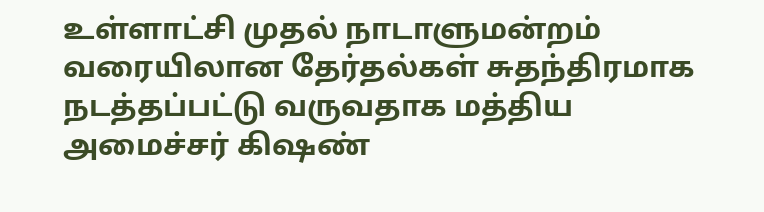உள்ளாட்சி முதல் நாடாளுமன்றம் வரையிலான தேர்தல்கள் சுதந்திரமாக நடத்தப்பட்டு வருவதாக மத்திய அமைச்சர் கிஷண்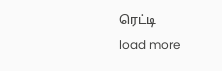ரெட்டி
load more